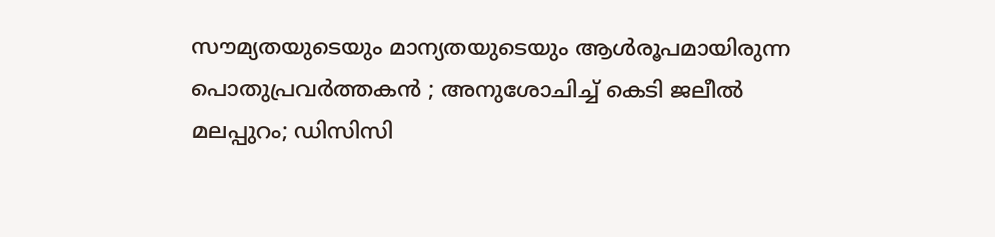സൗമ്യതയുടെയും മാന്യതയുടെയും ആൾരൂപമായിരുന്ന പൊതുപ്രവർത്തകൻ ; അനുശോചിച്ച് കെടി ജലീൽ
മലപ്പുറം; ഡിസിസി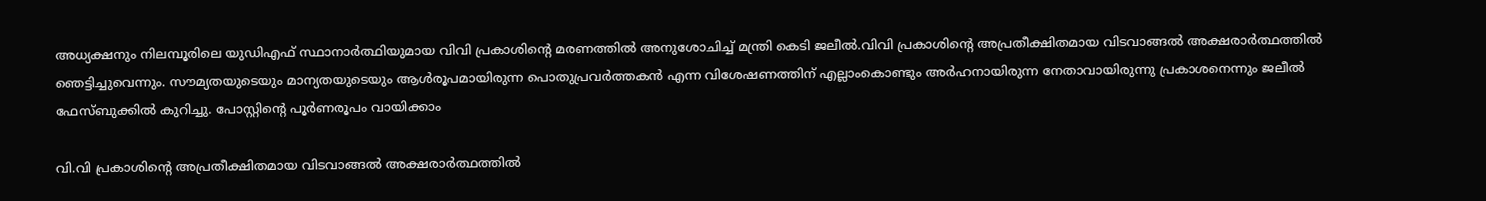അധ്യക്ഷനും നിലമ്പൂരിലെ യുഡിഎഫ് സ്ഥാനാർത്ഥിയുമായ വിവി പ്രകാശിന്റെ മരണത്തിൽ അനുശോചിച്ച് മന്ത്രി കെടി ജലീൽ.വിവി പ്രകാശിൻ്റെ അപ്രതീക്ഷിതമായ വിടവാങ്ങൽ അക്ഷരാർത്ഥത്തിൽ ഞെട്ടിച്ചുവെന്നും. സൗമ്യതയുടെയും മാന്യതയുടെയും ആൾരൂപമായിരുന്ന പൊതുപ്രവർത്തകൻ എന്ന വിശേഷണത്തിന് എല്ലാംകൊണ്ടും അർഹനായിരുന്ന നേതാവായിരുന്നു പ്രകാശനെന്നും ജലീൽ ഫേസ്ബുക്കിൽ കുറിച്ചു. പോസ്റ്റിന്റെ പൂർണരൂപം വായിക്കാം

വി.വി പ്രകാശിൻ്റെ അപ്രതീക്ഷിതമായ വിടവാങ്ങൽ അക്ഷരാർത്ഥത്തിൽ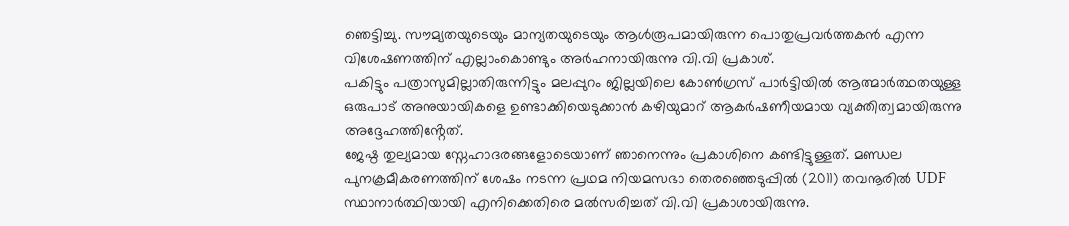ഞെട്ടിച്ചു. സൗമ്യതയുടെയും മാന്യതയുടെയും ആൾരൂപമായിരുന്ന പൊതുപ്രവർത്തകൻ എന്ന വിശേഷണത്തിന് എല്ലാംകൊണ്ടും അർഹനായിരുന്നു വി.വി പ്രകാശ്.
പകിട്ടും പത്രാസുമില്ലാതിരുന്നിട്ടും മലപ്പുറം ജില്ലയിലെ കോൺഗ്രസ് പാർട്ടിയിൽ ആത്മാർത്ഥതയുള്ള ഒരുപാട് അനുയായികളെ ഉണ്ടാക്കിയെടുക്കാൻ കഴിയുമാറ് ആകർഷണീയമായ വ്യക്തിത്വമായിരുന്നു അദ്ദേഹത്തിൻ്റേത്.
ജേഷ്ഠ തുല്യമായ സ്നേഹാദരങ്ങളോടെയാണ് ഞാനെന്നും പ്രകാശിനെ കണ്ടിട്ടുള്ളത്. മണ്ഡല പുനക്രമീകരണത്തിന് ശേഷം നടന്ന പ്രഥമ നിയമസഭാ തെരഞ്ഞെടുപ്പിൽ (2011) തവനൂരിൽ UDF സ്ഥാനാർത്ഥിയായി എനിക്കെതിരെ മൽസരിച്ചത് വി.വി പ്രകാശായിരുന്നു.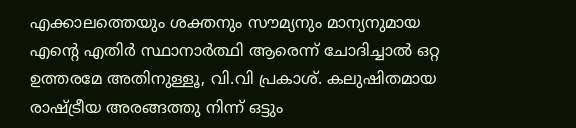എക്കാലത്തെയും ശക്തനും സൗമ്യനും മാന്യനുമായ എൻ്റെ എതിർ സ്ഥാനാർത്ഥി ആരെന്ന് ചോദിച്ചാൽ ഒറ്റ ഉത്തരമേ അതിനുള്ളൂ, വി.വി പ്രകാശ്. കലുഷിതമായ രാഷ്ട്രീയ അരങ്ങത്തു നിന്ന് ഒട്ടും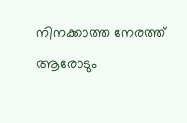നിനക്കാത്ത നേരത്ത് ആരോടും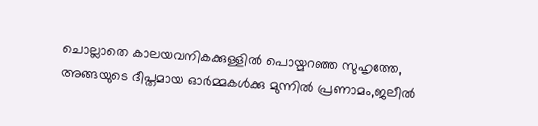ചൊല്ലാതെ കാലയവനികക്കുള്ളിൽ പൊയ്മറഞ്ഞ സുഹൃത്തേ, അങ്ങയുടെ ദീപ്തമായ ഓർമ്മകൾക്കു മുന്നിൽ പ്രണാമം,ജലീൽ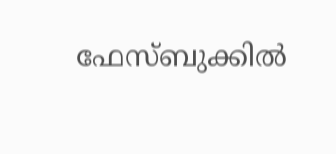ഫേസ്ബുക്കിൽ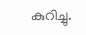കുറിച്ചു.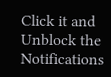Click it and Unblock the Notifications